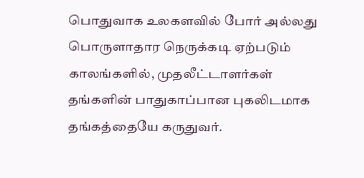பொதுவாக உலகளவில் போர் அல்லது பொருளாதார நெருக்கடி ஏற்படும் காலங்களில், முதலீட்டாளர்கள் தங்களின் பாதுகாப்பான புகலிடமாக தங்கத்தையே கருதுவர்.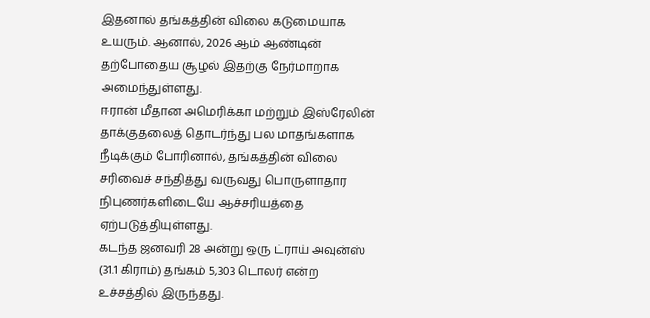இதனால் தங்கத்தின் விலை கடுமையாக உயரும். ஆனால், 2026 ஆம் ஆண்டின் தற்போதைய சூழல் இதற்கு நேர்மாறாக அமைந்துள்ளது.
ஈரான் மீதான அமெரிக்கா மற்றும் இஸ்ரேலின் தாக்குதலைத் தொடர்ந்து பல மாதங்களாக நீடிக்கும் போரினால், தங்கத்தின் விலை சரிவைச் சந்தித்து வருவது பொருளாதார நிபுணர்களிடையே ஆச்சரியத்தை ஏற்படுத்தியுள்ளது.
கடந்த ஜனவரி 28 அன்று ஒரு ட்ராய் அவுன்ஸ் (31.1 கிராம்) தங்கம் 5,303 டொலர் என்ற உச்சத்தில் இருந்தது.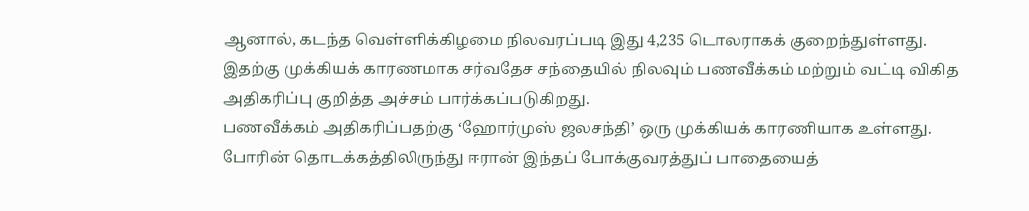ஆனால், கடந்த வெள்ளிக்கிழமை நிலவரப்படி இது 4,235 டொலராகக் குறைந்துள்ளது.
இதற்கு முக்கியக் காரணமாக சர்வதேச சந்தையில் நிலவும் பணவீக்கம் மற்றும் வட்டி விகித அதிகரிப்பு குறித்த அச்சம் பார்க்கப்படுகிறது.
பணவீக்கம் அதிகரிப்பதற்கு ‘ஹோர்முஸ் ஜலசந்தி’ ஒரு முக்கியக் காரணியாக உள்ளது. போரின் தொடக்கத்திலிருந்து ஈரான் இந்தப் போக்குவரத்துப் பாதையைத்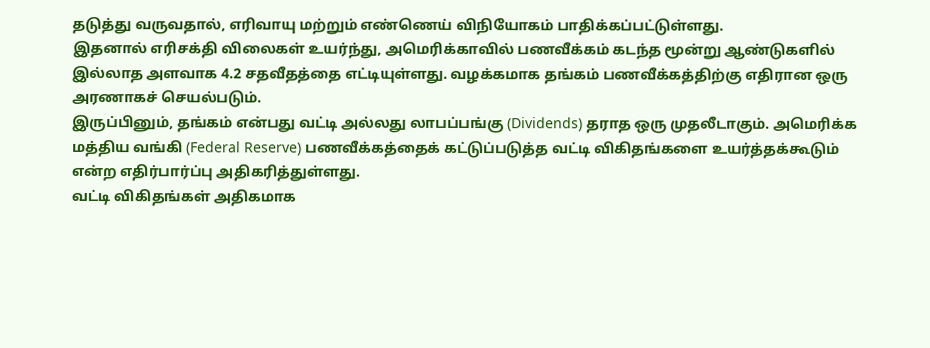தடுத்து வருவதால், எரிவாயு மற்றும் எண்ணெய் விநியோகம் பாதிக்கப்பட்டுள்ளது.
இதனால் எரிசக்தி விலைகள் உயர்ந்து, அமெரிக்காவில் பணவீக்கம் கடந்த மூன்று ஆண்டுகளில் இல்லாத அளவாக 4.2 சதவீதத்தை எட்டியுள்ளது. வழக்கமாக தங்கம் பணவீக்கத்திற்கு எதிரான ஒரு அரணாகச் செயல்படும்.
இருப்பினும், தங்கம் என்பது வட்டி அல்லது லாபப்பங்கு (Dividends) தராத ஒரு முதலீடாகும். அமெரிக்க மத்திய வங்கி (Federal Reserve) பணவீக்கத்தைக் கட்டுப்படுத்த வட்டி விகிதங்களை உயர்த்தக்கூடும் என்ற எதிர்பார்ப்பு அதிகரித்துள்ளது.
வட்டி விகிதங்கள் அதிகமாக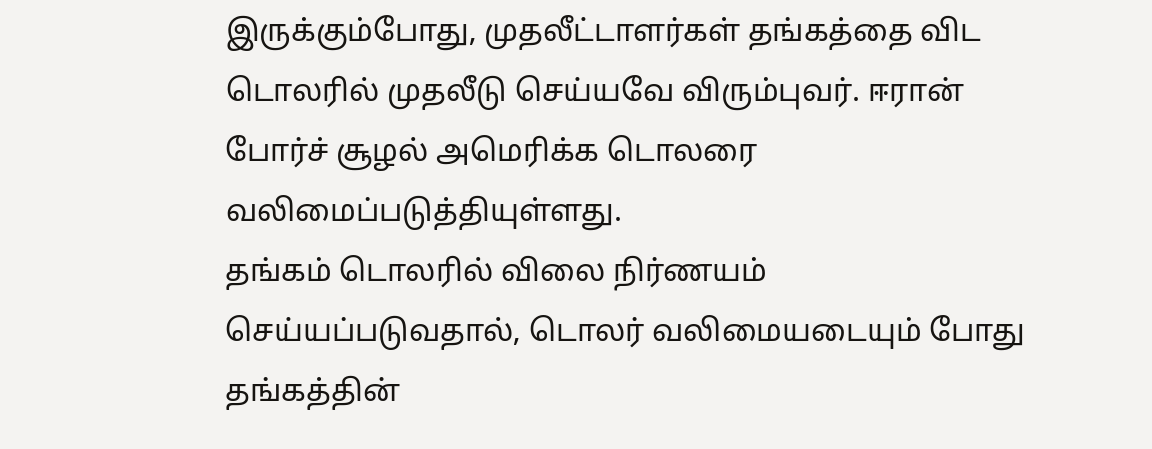இருக்கும்போது, முதலீட்டாளர்கள் தங்கத்தை விட டொலரில் முதலீடு செய்யவே விரும்புவர். ஈரான் போர்ச் சூழல் அமெரிக்க டொலரை வலிமைப்படுத்தியுள்ளது.
தங்கம் டொலரில் விலை நிர்ணயம் செய்யப்படுவதால், டொலர் வலிமையடையும் போது தங்கத்தின்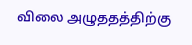விலை அழுததத்திற்கு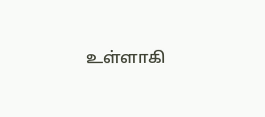உள்ளாகி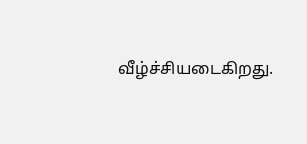வீழ்ச்சியடைகிறது.